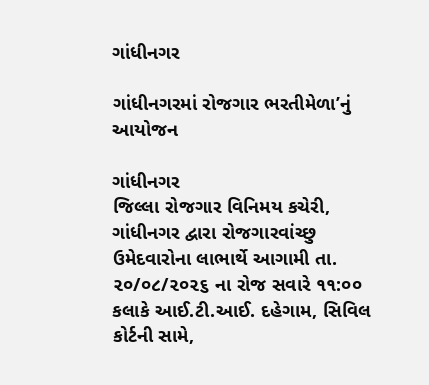ગાંધીનગર

ગાંધીનગરમાં રોજગાર ભરતીમેળા’નું આયોજન

ગાંધીનગર
જિલ્લા રોજગાર વિનિમય કચેરી, ગાંધીનગર દ્વારા રોજગારવાંચ્છુ ઉમેદવારોના લાભાર્થે આગામી તા. ૨૦/૦૮/૨૦૨૬ ના રોજ સવારે ૧૧:૦૦ કલાકે આઈ.ટી.આઈ. દહેગામ, સિવિલ કોર્ટની સામે,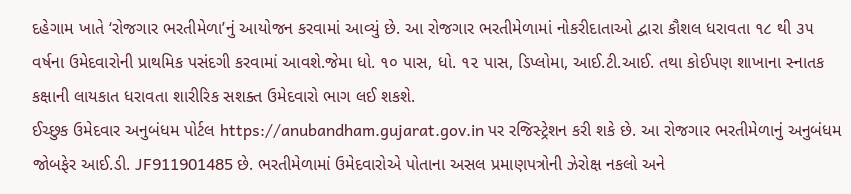દહેગામ ખાતે ‘રોજગાર ભરતીમેળા’નું આયોજન કરવામાં આવ્યું છે. આ રોજગાર ભરતીમેળામાં નોકરીદાતાઓ દ્વારા કૌશલ ધરાવતા ૧૮ થી ૩૫ વર્ષના ઉમેદવારોની પ્રાથમિક પસંદગી કરવામાં આવશે.જેમા ધો. ૧૦ પાસ, ધો. ૧૨ પાસ, ડિપ્લોમા, આઈ.ટી.આઈ. તથા કોઈપણ શાખાના સ્નાતક કક્ષાની લાયકાત ધરાવતા શારીરિક સશક્ત ઉમેદવારો ભાગ લઈ શકશે.
ઈચ્છુક ઉમેદવાર અનુબંધમ પોર્ટલ https://anubandham.gujarat.gov.in પર રજિસ્ટ્રેશન કરી શકે છે. આ રોજગાર ભરતીમેળાનું અનુબંધમ જોબફેર આઈ.ડી. JF911901485 છે. ભરતીમેળામાં ઉમેદવારોએ પોતાના અસલ પ્રમાણપત્રોની ઝેરોક્ષ નકલો અને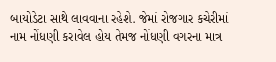બાયોડેટા સાથે લાવવાના રહેશે. જેમાં રોજગાર કચેરીમાં નામ નોંધણી કરાવેલ હોય તેમજ નોંધણી વગરના માત્ર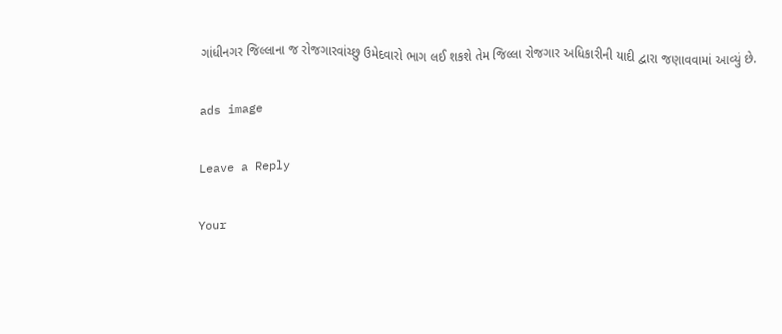ગાંધીનગર જિલ્લાના જ રોજગારવાંચ્છુ ઉમેદવારો ભાગ લઈ શકશે તેમ જિલ્લા રોજગાર અધિકારીની યાદી દ્વારા જણાવવામાં આવ્યું છે.

ads image

Leave a Reply

Your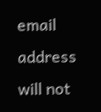email address will not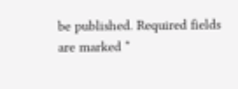be published. Required fields are marked *